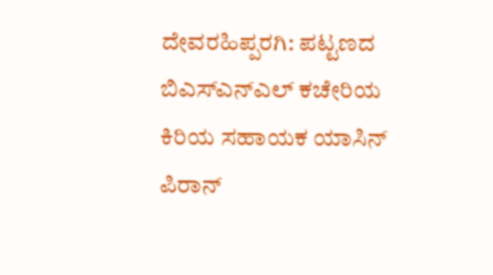ದೇವರಹಿಪ್ಪರಗಿ: ಪಟ್ಟಣದ ಬಿಎಸ್ಎನ್ಎಲ್ ಕಚೇರಿಯ ಕಿರಿಯ ಸಹಾಯಕ ಯಾಸಿನ್ ಪಿರಾನ್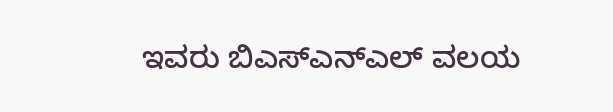ಇವರು ಬಿಎಸ್ಎನ್ಎಲ್ ವಲಯ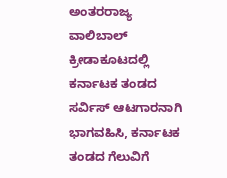ಅಂತರರಾಜ್ಯ ವಾಲಿಬಾಲ್ ಕ್ರೀಡಾಕೂಟದಲ್ಲಿ ಕರ್ನಾಟಕ ತಂಡದ ಸರ್ವಿಸ್ ಆಟಗಾರನಾಗಿ ಭಾಗವಹಿಸಿ, ಕರ್ನಾಟಕ ತಂಡದ ಗೆಲುವಿಗೆ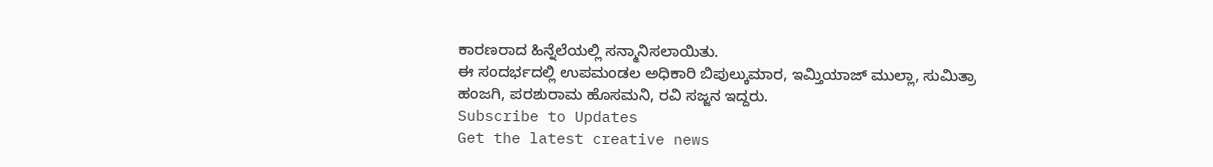ಕಾರಣರಾದ ಹಿನ್ನೆಲೆಯಲ್ಲಿ ಸನ್ಮಾನಿಸಲಾಯಿತು.
ಈ ಸಂದರ್ಭದಲ್ಲಿ ಉಪಮಂಡಲ ಅಧಿಕಾರಿ ಬಿಪುಲ್ಕುಮಾರ, ಇಮ್ತಿಯಾಜ್ ಮುಲ್ಲಾ, ಸುಮಿತ್ರಾ ಹಂಜಗಿ, ಪರಶುರಾಮ ಹೊಸಮನಿ, ರವಿ ಸಜ್ಜನ ಇದ್ದರು.
Subscribe to Updates
Get the latest creative news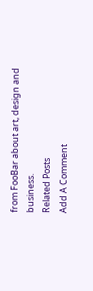from FooBar about art, design and business.
Related Posts
Add A Comment